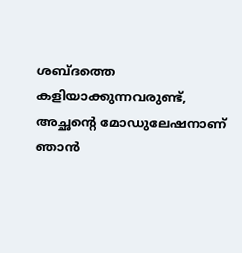ശബ്ദത്തെ കളിയാക്കുന്നവരുണ്ട്, അച്ഛന്റെ മോഡുലേഷനാണ് ഞാൻ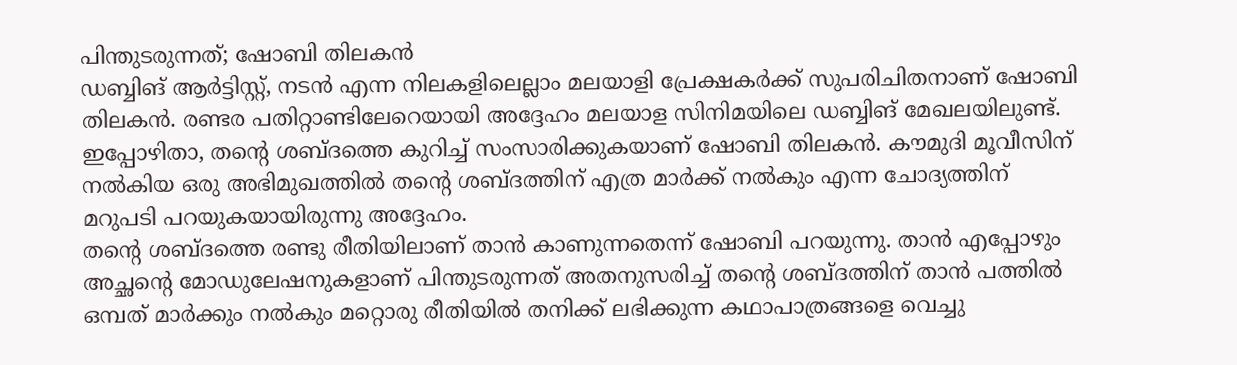പിന്തുടരുന്നത്; ഷോബി തിലകൻ
ഡബ്ബിങ് ആർട്ടിസ്റ്റ്, നടൻ എന്ന നിലകളിലെല്ലാം മലയാളി പ്രേക്ഷകർക്ക് സുപരിചിതനാണ് ഷോബി തിലകൻ. രണ്ടര പതിറ്റാണ്ടിലേറെയായി അദ്ദേഹം മലയാള സിനിമയിലെ ഡബ്ബിങ് മേഖലയിലുണ്ട്. ഇപ്പോഴിതാ, തന്റെ ശബ്ദത്തെ കുറിച്ച് സംസാരിക്കുകയാണ് ഷോബി തിലകൻ. കൗമുദി മൂവീസിന് നൽകിയ ഒരു അഭിമുഖത്തിൽ തന്റെ ശബ്ദത്തിന് എത്ര മാർക്ക് നൽകും എന്ന ചോദ്യത്തിന് മറുപടി പറയുകയായിരുന്നു അദ്ദേഹം.
തന്റെ ശബ്ദത്തെ രണ്ടു രീതിയിലാണ് താൻ കാണുന്നതെന്ന് ഷോബി പറയുന്നു. താൻ എപ്പോഴും അച്ഛന്റെ മോഡുലേഷനുകളാണ് പിന്തുടരുന്നത് അതനുസരിച്ച് തന്റെ ശബ്ദത്തിന് താൻ പത്തിൽ ഒമ്പത് മാർക്കും നൽകും മറ്റൊരു രീതിയിൽ തനിക്ക് ലഭിക്കുന്ന കഥാപാത്രങ്ങളെ വെച്ചു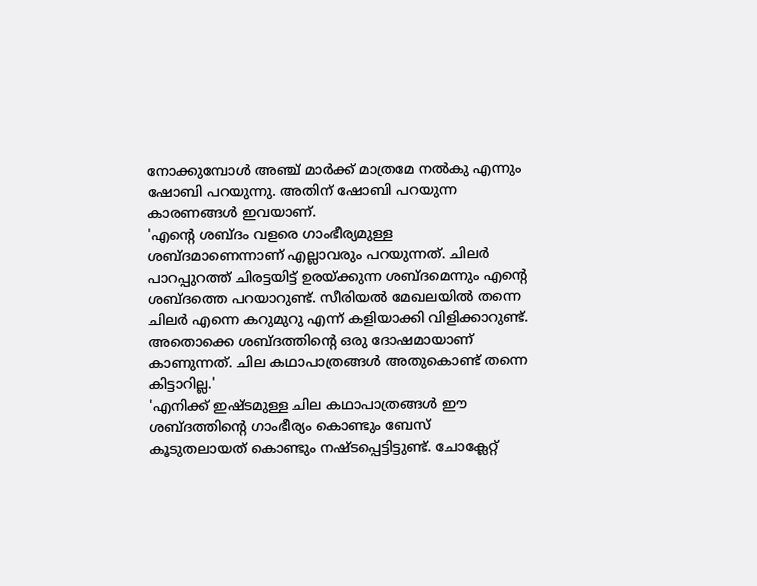നോക്കുമ്പോൾ അഞ്ച് മാർക്ക് മാത്രമേ നൽകു എന്നും ഷോബി പറയുന്നു. അതിന് ഷോബി പറയുന്ന കാരണങ്ങൾ ഇവയാണ്.
'എന്റെ ശബ്ദം വളരെ ഗാംഭീര്യമുള്ള ശബ്ദമാണെന്നാണ് എല്ലാവരും പറയുന്നത്. ചിലർ പാറപ്പുറത്ത് ചിരട്ടയിട്ട് ഉരയ്ക്കുന്ന ശബ്ദമെന്നും എന്റെ ശബ്ദത്തെ പറയാറുണ്ട്. സീരിയൽ മേഖലയിൽ തന്നെ ചിലർ എന്നെ കറുമുറു എന്ന് കളിയാക്കി വിളിക്കാറുണ്ട്. അതൊക്കെ ശബ്ദത്തിന്റെ ഒരു ദോഷമായാണ് കാണുന്നത്. ചില കഥാപാത്രങ്ങൾ അതുകൊണ്ട് തന്നെ കിട്ടാറില്ല.'
'എനിക്ക് ഇഷ്ടമുള്ള ചില കഥാപാത്രങ്ങൾ ഈ ശബ്ദത്തിന്റെ ഗാംഭീര്യം കൊണ്ടും ബേസ് കൂടുതലായത് കൊണ്ടും നഷ്ടപ്പെട്ടിട്ടുണ്ട്. ചോക്ലേറ്റ്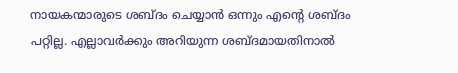നായകന്മാരുടെ ശബ്ദം ചെയ്യാൻ ഒന്നും എന്റെ ശബ്ദം പറ്റില്ല. എല്ലാവർക്കും അറിയുന്ന ശബ്ദമായതിനാൽ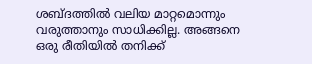ശബ്ദത്തിൽ വലിയ മാറ്റമൊന്നും വരുത്താനും സാധിക്കില്ല. അങ്ങനെ ഒരു രീതിയിൽ തനിക്ക്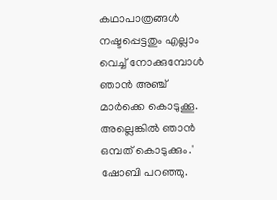കഥാപാത്രങ്ങൾ നഷ്ടപ്പെട്ടതും എല്ലാം വെച്ച് നോക്കുമ്പോൾ ഞാൻ അഞ്ച് മാർക്കെ കൊടുക്കൂ. അല്ലെങ്കിൽ ഞാൻ ഒമ്പത് കൊടുക്കും.' ഷോബി പറഞ്ഞു.